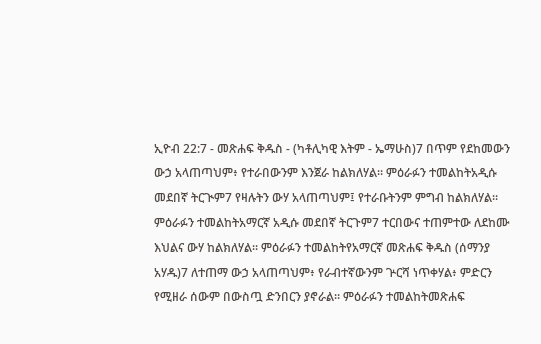ኢዮብ 22:7 - መጽሐፍ ቅዱስ - (ካቶሊካዊ እትም - ኤማሁስ)7 በጥም የደከመውን ውኃ አላጠጣህም፥ የተራበውንም እንጀራ ከልክለሃል። ምዕራፉን ተመልከትአዲሱ መደበኛ ትርጒም7 የዛሉትን ውሃ አላጠጣህም፤ የተራቡትንም ምግብ ከልክለሃል። ምዕራፉን ተመልከትአማርኛ አዲሱ መደበኛ ትርጉም7 ተርበውና ተጠምተው ለደከሙ እህልና ውሃ ከልክለሃል። ምዕራፉን ተመልከትየአማርኛ መጽሐፍ ቅዱስ (ሰማንያ አሃዱ)7 ለተጠማ ውኃ አላጠጣህም፥ የራብተኛውንም ጕርሻ ነጥቀሃል፥ ምድርን የሚዘራ ሰውም በውስጧ ድንበርን ያኖራል። ምዕራፉን ተመልከትመጽሐፍ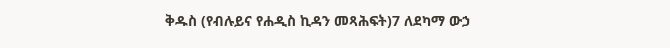ቅዱስ (የብሉይና የሐዲስ ኪዳን መጻሕፍት)7 ለደካማ ውኃ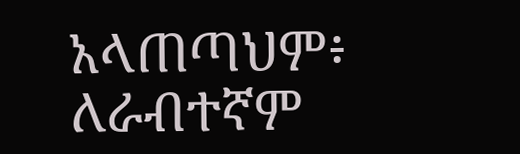አላጠጣህም፥ ለራብተኛም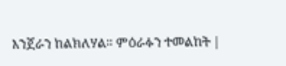እንጀራን ከልክለሃል። ምዕራፉን ተመልከት |